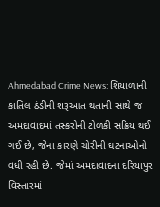Ahmedabad Crime News: શિયાળાની કાતિલ ઠંડીની શરૂઆત થતાની સાથે જ અમદાવાદમાં તસ્કરોની ટોળકી સક્રિય થઈ ગઈ છે, જેના કારણે ચોરીની ઘટનાઓનો વધી રહી છે. જેમાં અમદાવાદના દરિયાપુર વિસ્તારમાં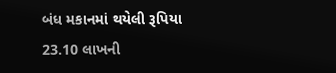બંધ મકાનમાં થયેલી રૂપિયા 23.10 લાખની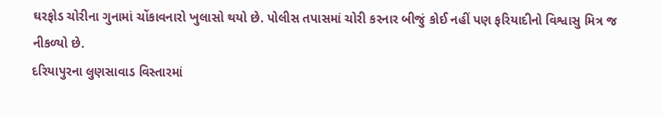ઘરફોડ ચોરીના ગુનામાં ચોંકાવનારો ખુલાસો થયો છે. પોલીસ તપાસમાં ચોરી કરનાર બીજું કોઈ નહીં પણ ફરિયાદીનો વિશ્વાસુ મિત્ર જ નીકળ્યો છે.
દરિયાપુરના લુણસાવાડ વિસ્તારમાં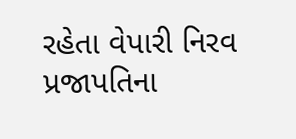રહેતા વેપારી નિરવ પ્રજાપતિના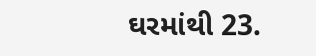ઘરમાંથી 23.